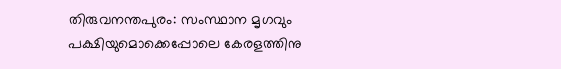തിരുവനന്തപുരം: സംസ്ഥാന മൃഗവും പക്ഷിയുമൊക്കെപ്പോലെ കേരളത്തിനു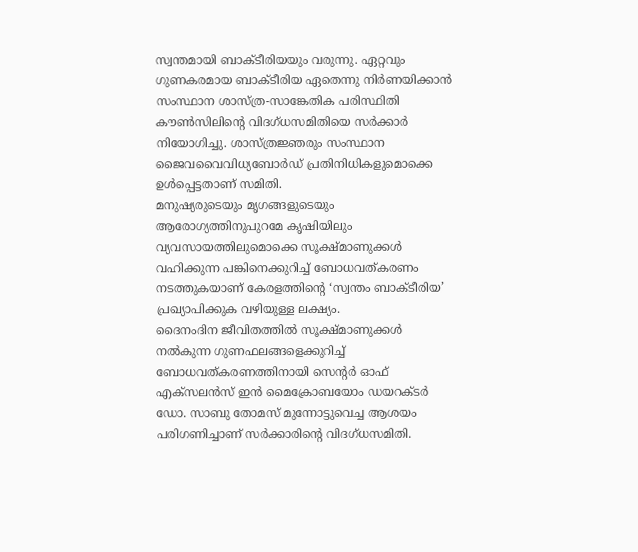സ്വന്തമായി ബാക്ടീരിയയും വരുന്നു. ഏറ്റവും ഗുണകരമായ ബാക്ടീരിയ ഏതെന്നു നിർണയിക്കാൻ സംസ്ഥാന ശാസ്ത്ര-സാങ്കേതിക പരിസ്ഥിതി കൗൺസിലിന്റെ വിദഗ്ധസമിതിയെ സർക്കാർ നിയോഗിച്ചു. ശാസ്ത്രജ്ഞരും സംസ്ഥാന ജൈവവൈവിധ്യബോർഡ് പ്രതിനിധികളുമൊക്കെ ഉൾപ്പെട്ടതാണ് സമിതി.
മനുഷ്യരുടെയും മൃഗങ്ങളുടെയും ആരോഗ്യത്തിനുപുറമേ കൃഷിയിലും വ്യവസായത്തിലുമൊക്കെ സൂക്ഷ്മാണുക്കൾ വഹിക്കുന്ന പങ്കിനെക്കുറിച്ച് ബോധവത്കരണം നടത്തുകയാണ് കേരളത്തിന്റെ ‘സ്വന്തം ബാക്ടീരിയ’ പ്രഖ്യാപിക്കുക വഴിയുള്ള ലക്ഷ്യം.
ദൈനംദിന ജീവിതത്തിൽ സൂക്ഷ്മാണുക്കൾ നൽകുന്ന ഗുണഫലങ്ങളെക്കുറിച്ച് ബോധവത്കരണത്തിനായി സെന്റർ ഓഫ് എക്സലൻസ് ഇൻ മൈക്രോബയോം ഡയറക്ടർ ഡോ. സാബു തോമസ് മുന്നോട്ടുവെച്ച ആശയം പരിഗണിച്ചാണ് സർക്കാരിന്റെ വിദഗ്ധസമിതി.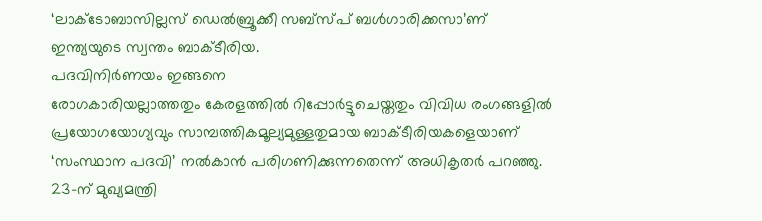‘ലാക്ടോബാസില്ലസ് ഡെൽബ്രൂക്കീ സബ്സ്പ് ബൾഗാരിക്കസാ’ണ് ഇന്ത്യയുടെ സ്വന്തം ബാക്ടീരിയ.
പദവിനിർണയം ഇങ്ങനെ
രോഗകാരിയല്ലാത്തതും കേരളത്തിൽ റിപ്പോർട്ടുചെയ്തതും വിവിധ രംഗങ്ങളിൽ പ്രയോഗയോഗ്യവും സാമ്പത്തികമൂല്യമുള്ളതുമായ ബാക്ടീരിയകളെയാണ് ‘സംസ്ഥാന പദവി’ നൽകാൻ പരിഗണിക്കുന്നതെന്ന് അധികൃതർ പറഞ്ഞു. 23-ന് മുഖ്യമന്ത്രി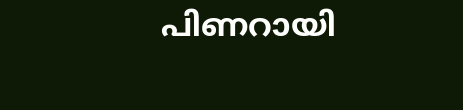പിണറായി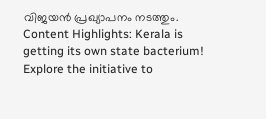വിജയൻ പ്രഖ്യാപനം നടത്തും.
Content Highlights: Kerala is getting its own state bacterium! Explore the initiative to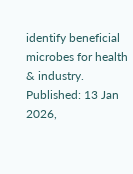identify beneficial microbes for health & industry.
Published: 13 Jan 2026,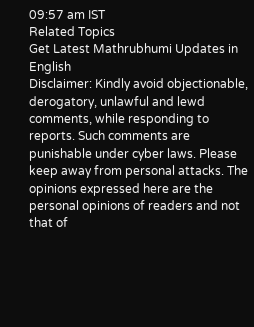09:57 am IST
Related Topics
Get Latest Mathrubhumi Updates in English
Disclaimer: Kindly avoid objectionable, derogatory, unlawful and lewd comments, while responding to reports. Such comments are punishable under cyber laws. Please keep away from personal attacks. The opinions expressed here are the personal opinions of readers and not that of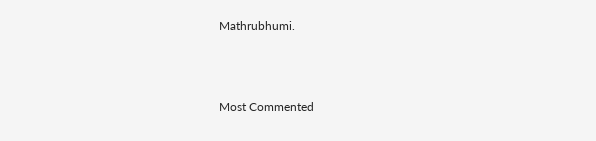Mathrubhumi.



Most Commented